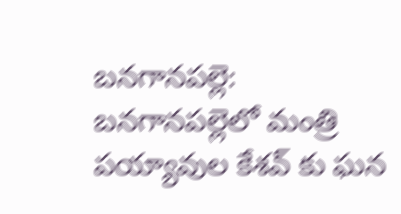బనగానపల్లె: బనగానపల్లెలో మంత్రి పయ్యావుల కేశవ్ కు ఘన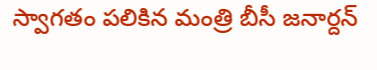స్వాగతం పలికిన మంత్రి బీసీ జనార్దన్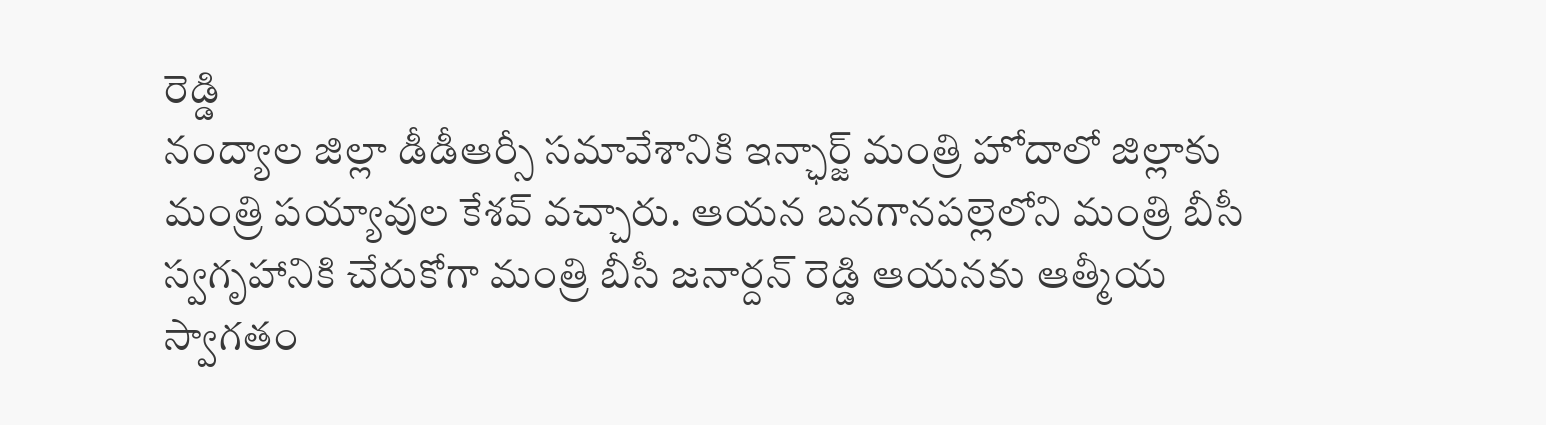రెడ్డి
నంద్యాల జిల్లా డీడీఆర్సీ సమావేశానికి ఇన్ఛార్జ్ మంత్రి హోదాలో జిల్లాకు మంత్రి పయ్యావుల కేశవ్ వచ్చారు. ఆయన బనగానపల్లెలోని మంత్రి బీసీ స్వగృహానికి చేరుకోగా మంత్రి బీసీ జనార్దన్ రెడ్డి ఆయనకు ఆత్మీయ స్వాగతం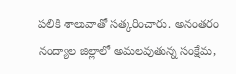పలికి శాలువాతో సత్కరించారు. అనంతరం నంద్యాల జిల్లాలో అమలవుతున్న సంక్షేమ,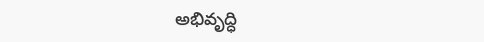అభివృద్ధి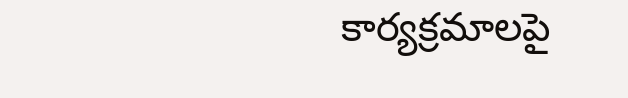కార్యక్రమాలపై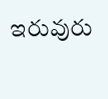ఇరువురు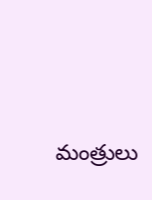మంత్రులు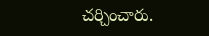చర్చించారు.